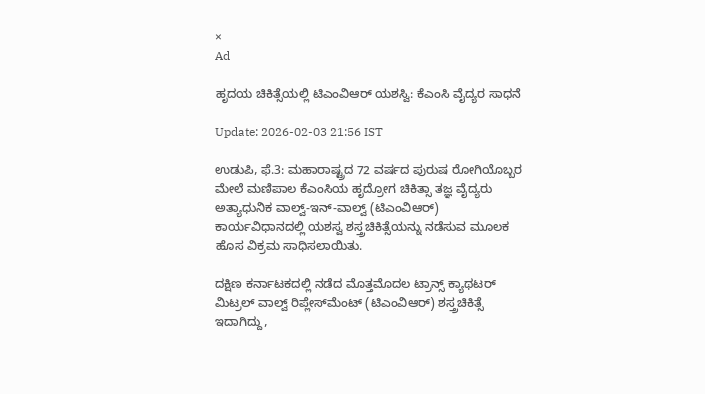×
Ad

ಹೃದಯ ಚಿಕಿತ್ಸೆಯಲ್ಲಿ ಟಿಎಂವಿಆರ್ ಯಶಸ್ವಿ: ಕೆಎಂಸಿ ವೈದ್ಯರ ಸಾಧನೆ

Update: 2026-02-03 21:56 IST

ಉಡುಪಿ, ಫೆ.3: ಮಹಾರಾಷ್ಟ್ರದ 72 ವರ್ಷದ ಪುರುಷ ರೋಗಿಯೊಬ್ಬರ ಮೇಲೆ ಮಣಿಪಾಲ ಕೆಎಂಸಿಯ ಹೃದ್ರೋಗ ಚಿಕಿತ್ಸಾ ತಜ್ಞ ವೈದ್ಯರು ಅತ್ಯಾಧುನಿಕ ವಾಲ್ವ್-ಇನ್-ವಾಲ್ವ್ (ಟಿಎಂವಿಆರ್) ಕಾರ್ಯವಿಧಾನದಲ್ಲಿ ಯಶಸ್ವ ಶಸ್ತ್ರಚಿಕಿತ್ಸೆಯನ್ನು ನಡೆಸುವ ಮೂಲಕ ಹೊಸ ವಿಕ್ರಮ ಸಾಧಿಸಲಾಯಿತು.

ದಕ್ಷಿಣ ಕರ್ನಾಟಕದಲ್ಲಿ ನಡೆದ ಮೊತ್ತಮೊದಲ ಟ್ರಾನ್ಸ್ ಕ್ಯಾಥಟರ್ ಮಿಟ್ರಲ್ ವಾಲ್ವ್ ರಿಪ್ಲೇಸ್‌ಮೆಂಟ್ (ಟಿಎಂವಿಆರ್) ಶಸ್ತ್ರಚಿಕಿತ್ಸೆ ಇದಾಗಿದ್ದು,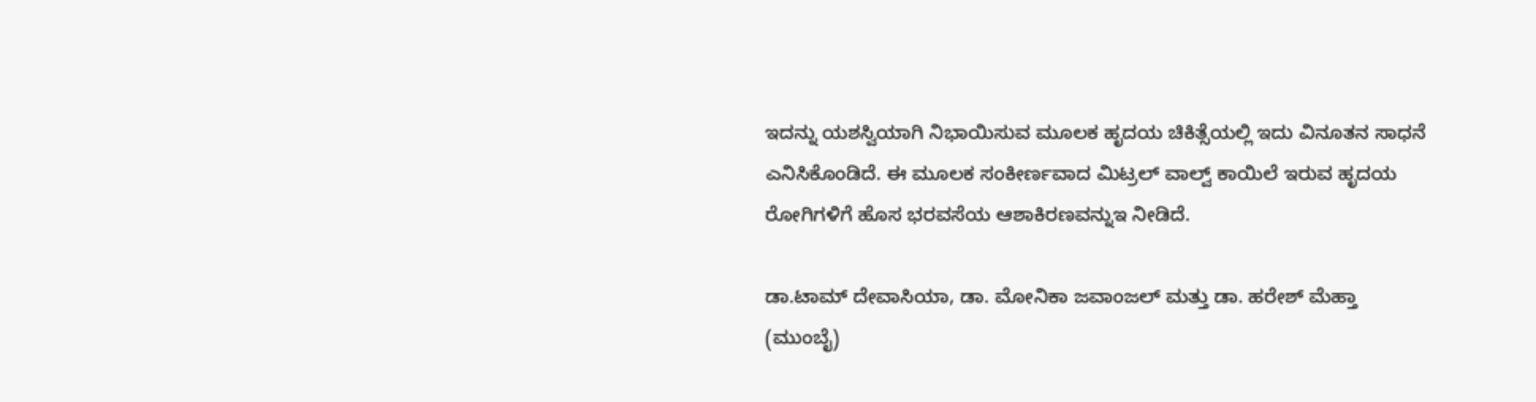ಇದನ್ನು ಯಶಸ್ವಿಯಾಗಿ ನಿಭಾಯಿಸುವ ಮೂಲಕ ಹೃದಯ ಚಿಕಿತ್ಸೆಯಲ್ಲಿ ಇದು ವಿನೂತನ ಸಾಧನೆ ಎನಿಸಿಕೊಂಡಿದೆ. ಈ ಮೂಲಕ ಸಂಕೀರ್ಣವಾದ ಮಿಟ್ರಲ್ ವಾಲ್ವ್ ಕಾಯಿಲೆ ಇರುವ ಹೃದಯ ರೋಗಿಗಳಿಗೆ ಹೊಸ ಭರವಸೆಯ ಆಶಾಕಿರಣವನ್ನುಇ ನೀಡಿದೆ.

ಡಾ.ಟಾಮ್ ದೇವಾಸಿಯಾ, ಡಾ. ಮೋನಿಕಾ ಜವಾಂಜಲ್ ಮತ್ತು ಡಾ. ಹರೇಶ್ ಮೆಹ್ತಾ (ಮುಂಬೈ)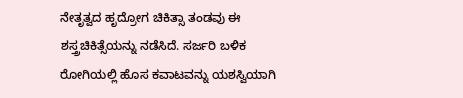ನೇತೃತ್ವದ ಹೃದ್ರೋಗ ಚಿಕಿತ್ಸಾ ತಂಡವು ಈ ಶಸ್ತ್ರಚಿಕಿತ್ಸೆಯನ್ನು ನಡೆಸಿದೆ. ಸರ್ಜರಿ ಬಳಿಕ ರೋಗಿಯಲ್ಲಿ ಹೊಸ ಕವಾಟವನ್ನು ಯಶಸ್ವಿಯಾಗಿ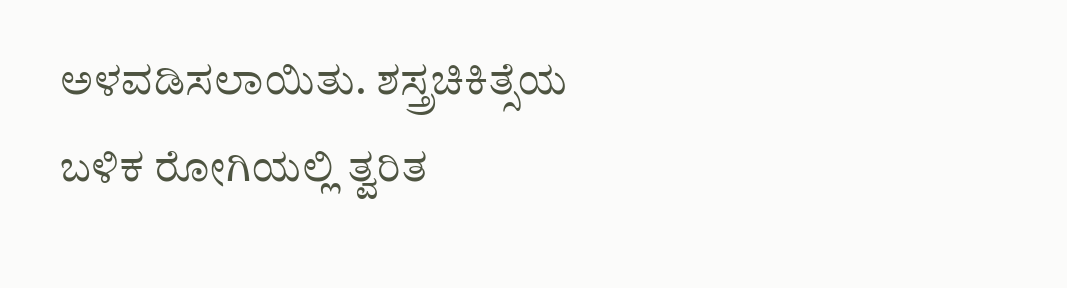ಅಳವಡಿಸಲಾಯಿತು. ಶಸ್ತ್ರಚಿಕಿತ್ಸೆಯ ಬಳಿಕ ರೋಗಿಯಲ್ಲಿ ತ್ವರಿತ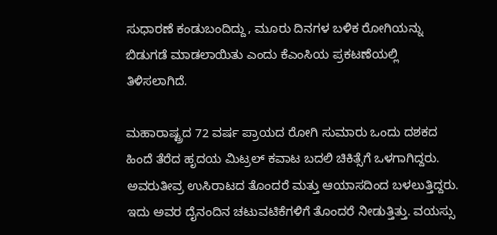ಸುಧಾರಣೆ ಕಂಡುಬಂದಿದ್ದು, ಮೂರು ದಿನಗಳ ಬಳಿಕ ರೋಗಿಯನ್ನು ಬಿಡುಗಡೆ ಮಾಡಲಾಯಿತು ಎಂದು ಕೆಎಂಸಿಯ ಪ್ರಕಟಣೆಯಲ್ಲಿ ತಿಳಿಸಲಾಗಿದೆ.

ಮಹಾರಾಷ್ಟ್ರದ 72 ವರ್ಷ ಪ್ರಾಯದ ರೋಗಿ ಸುಮಾರು ಒಂದು ದಶಕದ ಹಿಂದೆ ತೆರೆದ ಹೃದಯ ಮಿಟ್ರಲ್ ಕವಾಟ ಬದಲಿ ಚಿಕಿತ್ಸೆಗೆ ಒಳಗಾಗಿದ್ದರು. ಅವರುತೀವ್ರ ಉಸಿರಾಟದ ತೊಂದರೆ ಮತ್ತು ಆಯಾಸದಿಂದ ಬಳಲುತ್ತಿದ್ದರು. ಇದು ಅವರ ದೈನಂದಿನ ಚಟುವಟಿಕೆಗಳಿಗೆ ತೊಂದರೆ ನೀಡುತ್ತಿತ್ತು. ವಯಸ್ಸು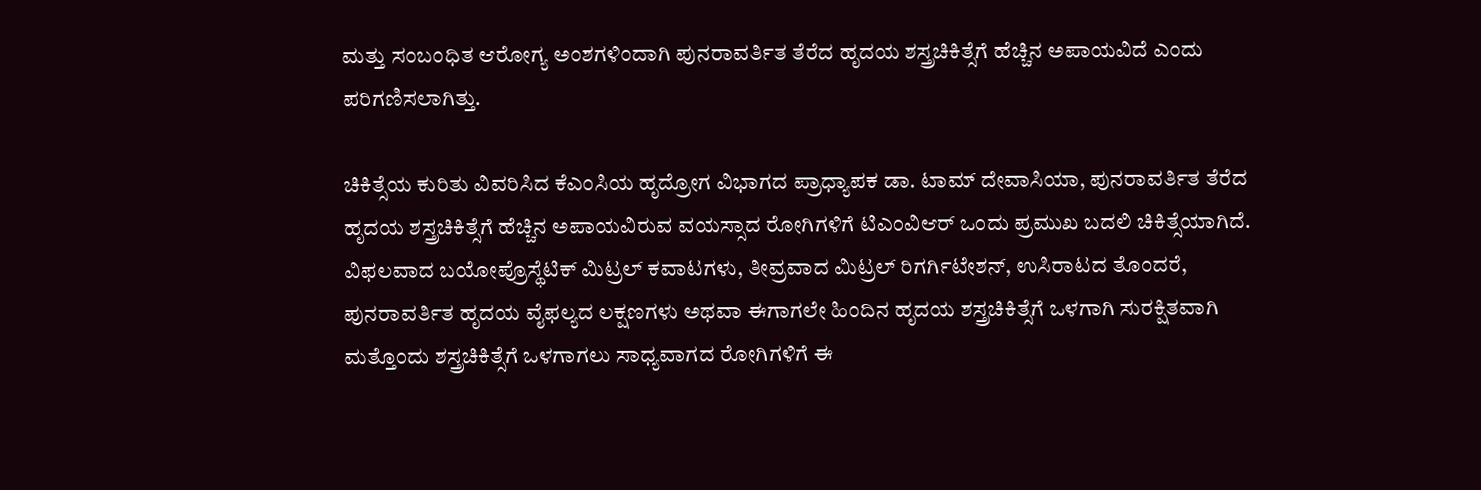ಮತ್ತು ಸಂಬಂಧಿತ ಆರೋಗ್ಯ ಅಂಶಗಳಿಂದಾಗಿ ಪುನರಾವರ್ತಿತ ತೆರೆದ ಹೃದಯ ಶಸ್ತ್ರಚಿಕಿತ್ಸೆಗೆ ಹೆಚ್ಚಿನ ಅಪಾಯವಿದೆ ಎಂದು ಪರಿಗಣಿಸಲಾಗಿತ್ತು.

ಚಿಕಿತ್ಸೆಯ ಕುರಿತು ವಿವರಿಸಿದ ಕೆಎಂಸಿಯ ಹೃದ್ರೋಗ ವಿಭಾಗದ ಪ್ರಾಧ್ಯಾಪಕ ಡಾ. ಟಾಮ್ ದೇವಾಸಿಯಾ, ಪುನರಾವರ್ತಿತ ತೆರೆದ ಹೃದಯ ಶಸ್ತ್ರಚಿಕಿತ್ಸೆಗೆ ಹೆಚ್ಚಿನ ಅಪಾಯವಿರುವ ವಯಸ್ಸಾದ ರೋಗಿಗಳಿಗೆ ಟಿಎಂವಿಆರ್ ಒಂದು ಪ್ರಮುಖ ಬದಲಿ ಚಿಕಿತ್ಸೆಯಾಗಿದೆ. ವಿಫಲವಾದ ಬಯೋಪ್ರೊಸ್ಥೆಟಿಕ್ ಮಿಟ್ರಲ್ ಕವಾಟಗಳು, ತೀವ್ರವಾದ ಮಿಟ್ರಲ್ ರಿಗರ್ಗಿಟೇಶನ್, ಉಸಿರಾಟದ ತೊಂದರೆ, ಪುನರಾವರ್ತಿತ ಹೃದಯ ವೈಫಲ್ಯದ ಲಕ್ಷಣಗಳು ಅಥವಾ ಈಗಾಗಲೇ ಹಿಂದಿನ ಹೃದಯ ಶಸ್ತ್ರಚಿಕಿತ್ಸೆಗೆ ಒಳಗಾಗಿ ಸುರಕ್ಷಿತವಾಗಿ ಮತ್ತೊಂದು ಶಸ್ತ್ರಚಿಕಿತ್ಸೆಗೆ ಒಳಗಾಗಲು ಸಾಧ್ಯವಾಗದ ರೋಗಿಗಳಿಗೆ ಈ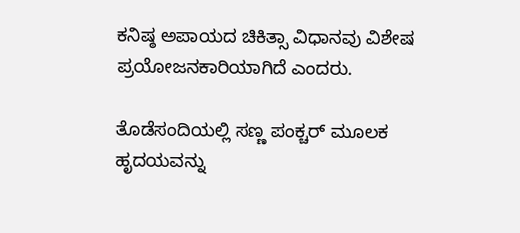ಕನಿಷ್ಠ ಅಪಾಯದ ಚಿಕಿತ್ಸಾ ವಿಧಾನವು ವಿಶೇಷ ಪ್ರಯೋಜನಕಾರಿಯಾಗಿದೆ ಎಂದರು.

ತೊಡೆಸಂದಿಯಲ್ಲಿ ಸಣ್ಣ ಪಂಕ್ಚರ್ ಮೂಲಕ ಹೃದಯವನ್ನು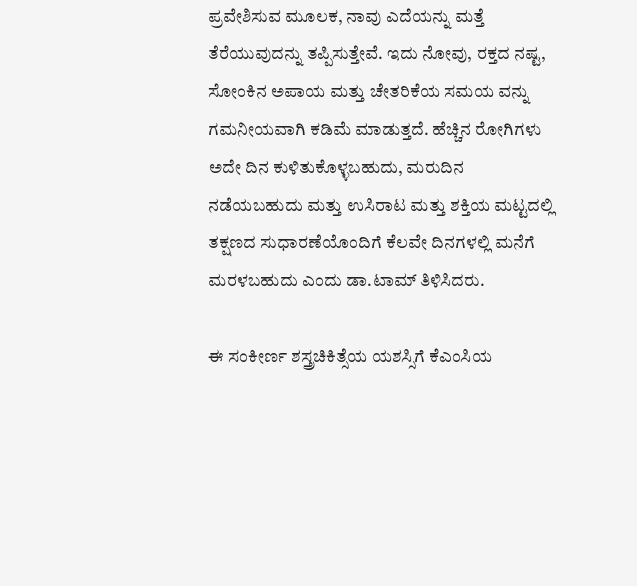ಪ್ರವೇಶಿಸುವ ಮೂಲಕ, ನಾವು ಎದೆಯನ್ನು ಮತ್ತೆ ತೆರೆಯುವುದನ್ನು ತಪ್ಪಿಸುತ್ತೇವೆ. ಇದು ನೋವು, ರಕ್ತದ ನಷ್ಟ, ಸೋಂಕಿನ ಅಪಾಯ ಮತ್ತು ಚೇತರಿಕೆಯ ಸಮಯ ವನ್ನು ಗಮನೀಯವಾಗಿ ಕಡಿಮೆ ಮಾಡುತ್ತದೆ. ಹೆಚ್ಚಿನ ರೋಗಿಗಳು ಅದೇ ದಿನ ಕುಳಿತುಕೊಳ್ಳಬಹುದು, ಮರುದಿನ ನಡೆಯಬಹುದು ಮತ್ತು ಉಸಿರಾಟ ಮತ್ತು ಶಕ್ತಿಯ ಮಟ್ಟದಲ್ಲಿ ತಕ್ಷಣದ ಸುಧಾರಣೆಯೊಂದಿಗೆ ಕೆಲವೇ ದಿನಗಳಲ್ಲಿ ಮನೆಗೆ ಮರಳಬಹುದು ಎಂದು ಡಾ.ಟಾಮ್ ತಿಳಿಸಿದರು.

ಈ ಸಂಕೀರ್ಣ ಶಸ್ತ್ರಚಿಕಿತ್ಸೆಯ ಯಶಸ್ಸಿಗೆ ಕೆಎಂಸಿಯ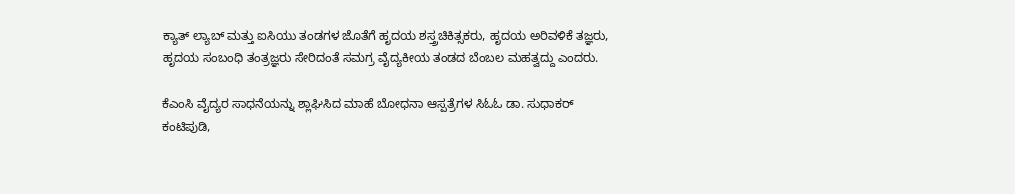ಕ್ಯಾತ್ ಲ್ಯಾಬ್ ಮತ್ತು ಐಸಿಯು ತಂಡಗಳ ಜೊತೆಗೆ ಹೃದಯ ಶಸ್ತ್ರಚಿಕಿತ್ಸಕರು, ಹೃದಯ ಅರಿವಳಿಕೆ ತಜ್ಞರು, ಹೃದಯ ಸಂಬಂಧಿ ತಂತ್ರಜ್ಞರು ಸೇರಿದಂತೆ ಸಮಗ್ರ ವೈದ್ಯಕೀಯ ತಂಡದ ಬೆಂಬಲ ಮಹತ್ವದ್ದು ಎಂದರು.

ಕೆಎಂಸಿ ವೈದ್ಯರ ಸಾಧನೆಯನ್ನು ಶ್ಲಾಘಿಸಿದ ಮಾಹೆ ಬೋಧನಾ ಆಸ್ಪತ್ರೆಗಳ ಸಿಓಓ ಡಾ. ಸುಧಾಕರ್ ಕಂಟಿಪುಡಿ,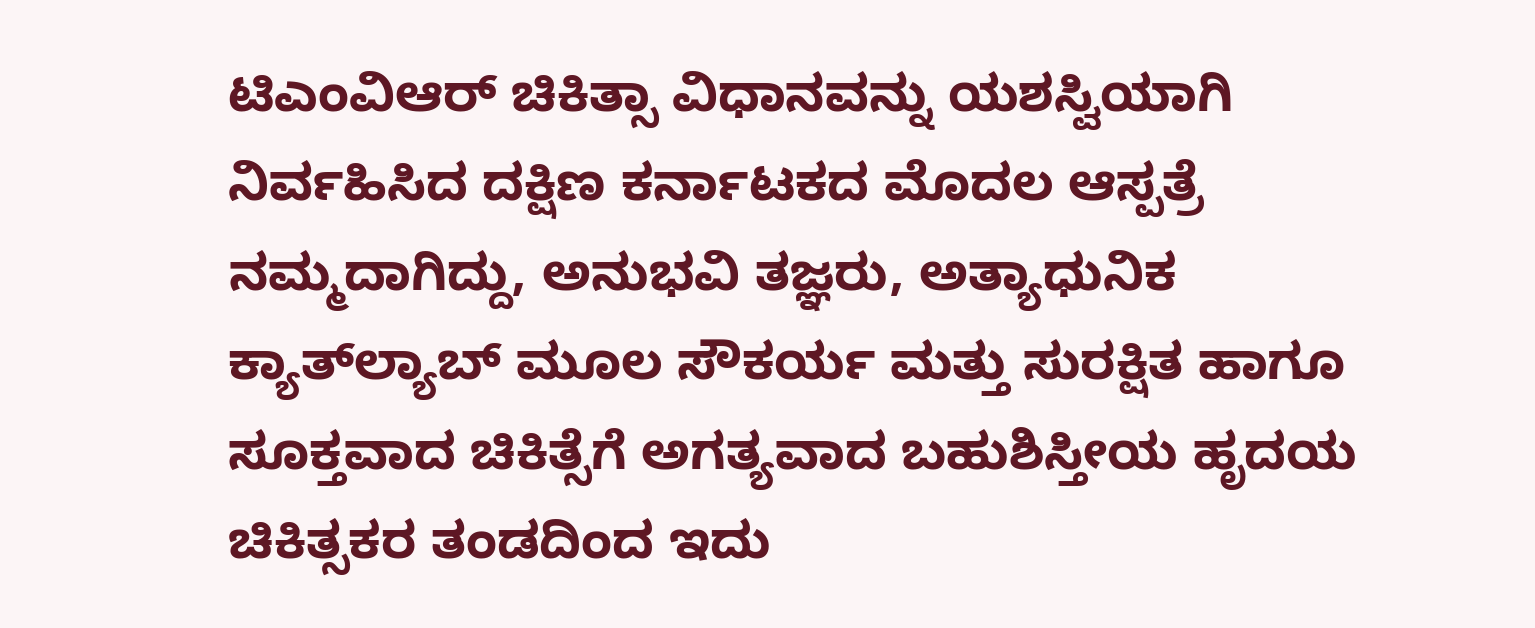ಟಿಎಂವಿಆರ್ ಚಿಕಿತ್ಸಾ ವಿಧಾನವನ್ನು ಯಶಸ್ವಿಯಾಗಿ ನಿರ್ವಹಿಸಿದ ದಕ್ಷಿಣ ಕರ್ನಾಟಕದ ಮೊದಲ ಆಸ್ಪತ್ರೆ ನಮ್ಮದಾಗಿದ್ದು, ಅನುಭವಿ ತಜ್ಞರು, ಅತ್ಯಾಧುನಿಕ ಕ್ಯಾತ್‌ಲ್ಯಾಬ್ ಮೂಲ ಸೌಕರ್ಯ ಮತ್ತು ಸುರಕ್ಷಿತ ಹಾಗೂ ಸೂಕ್ತವಾದ ಚಿಕಿತ್ಸೆಗೆ ಅಗತ್ಯವಾದ ಬಹುಶಿಸ್ತೀಯ ಹೃದಯ ಚಿಕಿತ್ಸಕರ ತಂಡದಿಂದ ಇದು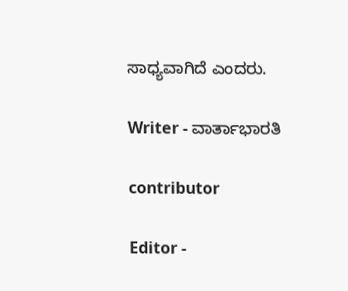ಸಾಧ್ಯವಾಗಿದೆ ಎಂದರು.

Writer - ವಾರ್ತಾಭಾರತಿ

contributor

Editor -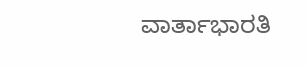ವಾರ್ತಾಭಾರತಿ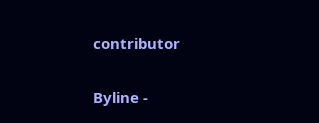contributor

Byline -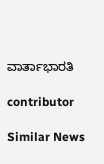ವಾರ್ತಾಭಾರತಿ

contributor

Similar News